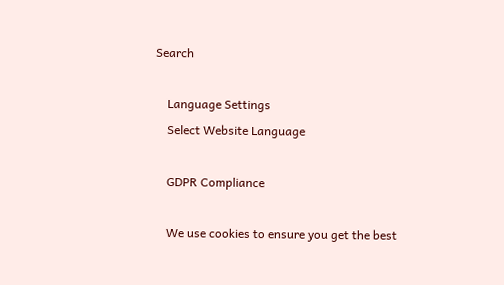Search

    Language Settings
    Select Website Language

    GDPR Compliance

    We use cookies to ensure you get the best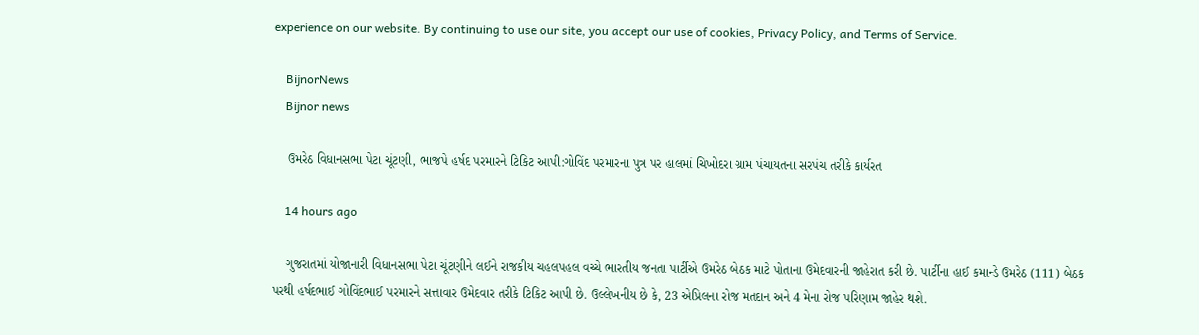experience on our website. By continuing to use our site, you accept our use of cookies, Privacy Policy, and Terms of Service.

    BijnorNews
    Bijnor news

    ઉમરેઠ વિધાનસભા પેટા ચૂંટણી, ભાજપે હર્ષદ પરમારને ટિકિટ આપી:ગોવિંદ પરમારના પુત્ર પર હાલમાં ચિખોદરા ગ્રામ પંચાયતના સરપંચ તરીકે કાર્યરત

    14 hours ago

    ગુજરાતમાં યોજાનારી વિધાનસભા પેટા ચૂંટણીને લઈને રાજકીય ચહલપહલ વચ્ચે ભારતીય જનતા પાર્ટીએ ઉમરેઠ બેઠક માટે પોતાના ઉમેદવારની જાહેરાત કરી છે. પાર્ટીના હાઈ કમાન્ડે ઉમરેઠ (111) બેઠક પરથી હર્ષદભાઈ ગોવિંદભાઈ પરમારને સત્તાવાર ઉમેદવાર તરીકે ટિકિટ આપી છે. ઉલ્લેખનીય છે કે, 23 એપ્રિલના રોજ મતદાન અને 4 મેના રોજ પરિણામ જાહેર થશે.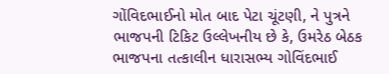ગોંવિદભાઈનો મોત બાદ પેટા ચૂંટણી, ને પુત્રને ભાજપની ટિકિટ ઉલ્લેખનીય છે કે, ઉમરેઠ બેઠક ભાજપના તત્કાલીન ધારાસભ્ય ગોવિંદભાઈ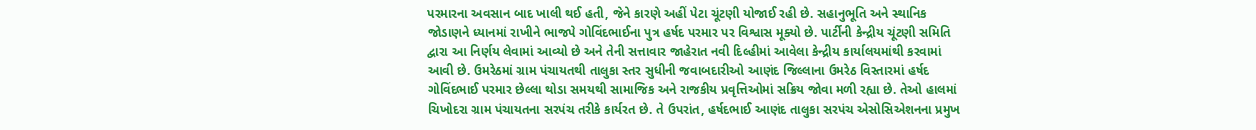પરમારના અવસાન બાદ ખાલી થઈ હતી, જેને કારણે અહીં પેટા ચૂંટણી યોજાઈ રહી છે. સહાનુભૂતિ અને સ્થાનિક જોડાણને ધ્યાનમાં રાખીને ભાજપે ગોવિંદભાઈના પુત્ર હર્ષદ પરમાર પર વિશ્વાસ મૂક્યો છે. પાર્ટીની કેન્દ્રીય ચૂંટણી સમિતિ દ્વારા આ નિર્ણય લેવામાં આવ્યો છે અને તેની સત્તાવાર જાહેરાત નવી દિલ્હીમાં આવેલા કેન્દ્રીય કાર્યાલયમાંથી કરવામાં આવી છે. ઉમરેઠમાં ગ્રામ પંચાયતથી તાલુકા સ્તર સુધીની જવાબદારીઓ આણંદ જિલ્લાના ઉમરેઠ વિસ્તારમાં હર્ષદ ગોવિંદભાઈ પરમાર છેલ્લા થોડા સમયથી સામાજિક અને રાજકીય પ્રવૃત્તિઓમાં સક્રિય જોવા મળી રહ્યા છે. તેઓ હાલમાં ચિખોદરા ગ્રામ પંચાયતના સરપંચ તરીકે કાર્યરત છે. તે ઉપરાંત, હર્ષદભાઈ આણંદ તાલુકા સરપંચ એસોસિએશનના પ્રમુખ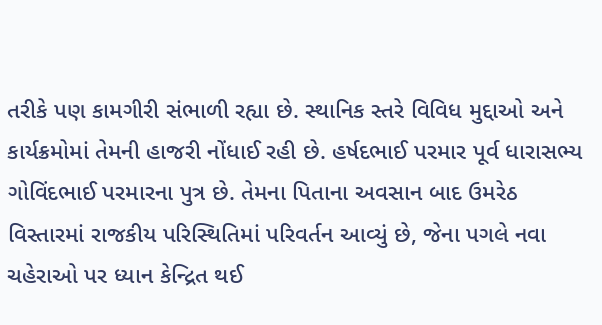તરીકે પણ કામગીરી સંભાળી રહ્યા છે. સ્થાનિક સ્તરે વિવિધ મુદ્દાઓ અને કાર્યક્રમોમાં તેમની હાજરી નોંધાઈ રહી છે. હર્ષદભાઈ પરમાર પૂર્વ ધારાસભ્ય ગોવિંદભાઈ પરમારના પુત્ર છે. તેમના પિતાના અવસાન બાદ ઉમરેઠ વિસ્તારમાં રાજકીય પરિસ્થિતિમાં પરિવર્તન આવ્યું છે, જેના પગલે નવા ચહેરાઓ પર ધ્યાન કેન્દ્રિત થઈ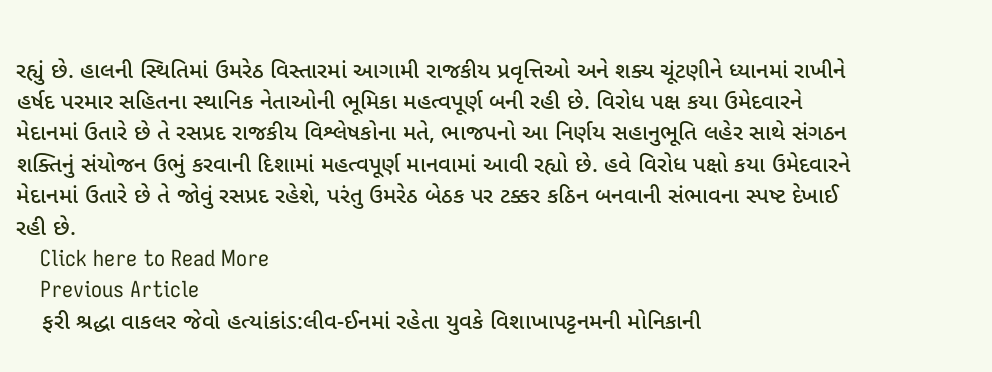રહ્યું છે. હાલની સ્થિતિમાં ઉમરેઠ વિસ્તારમાં આગામી રાજકીય પ્રવૃત્તિઓ અને શક્ય ચૂંટણીને ધ્યાનમાં રાખીને હર્ષદ પરમાર સહિતના સ્થાનિક નેતાઓની ભૂમિકા મહત્વપૂર્ણ બની રહી છે. વિરોધ પક્ષ કયા ઉમેદવારને મેદાનમાં ઉતારે છે તે રસપ્રદ રાજકીય વિશ્લેષકોના મતે, ભાજપનો આ નિર્ણય સહાનુભૂતિ લહેર સાથે સંગઠન શક્તિનું સંયોજન ઉભું કરવાની દિશામાં મહત્વપૂર્ણ માનવામાં આવી રહ્યો છે. હવે વિરોધ પક્ષો કયા ઉમેદવારને મેદાનમાં ઉતારે છે તે જોવું રસપ્રદ રહેશે, પરંતુ ઉમરેઠ બેઠક પર ટક્કર કઠિન બનવાની સંભાવના સ્પષ્ટ દેખાઈ રહી છે.
    Click here to Read More
    Previous Article
    ફરી શ્રદ્ધા વાકલર જેવો હત્યાંકાંડ:લીવ-ઈનમાં રહેતા યુવકે વિશાખાપટ્ટનમની મોનિકાની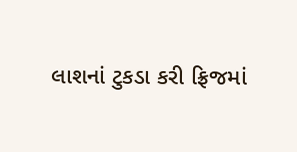લાશનાં ટુકડા કરી ફ્રિજમાં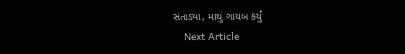સંતાડ્યા, માથું ગાયબ કર્યું
    Next Article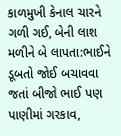કાળમુખી કેનાલ ચારને ગળી ગઈ, બેની લાશ મળીને બે લાપતા:ભાઈને ડૂબતો જોઈ બચાવવા જતાં બીજો ભાઈ પણ પાણીમાં ગરકાવ,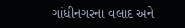ગાંધીનગરના વલાદ અને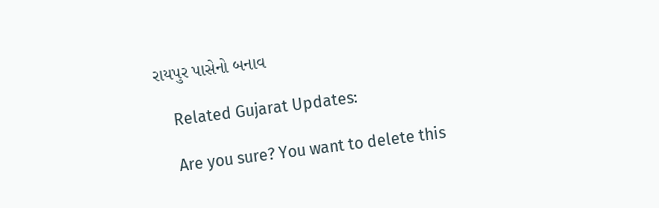રાયપુર પાસેનો બનાવ

    Related Gujarat Updates:

    Are you sure? You want to delete this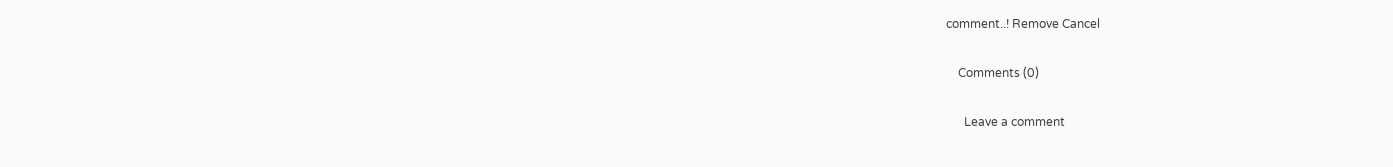comment..! Remove Cancel

    Comments (0)

      Leave a comment